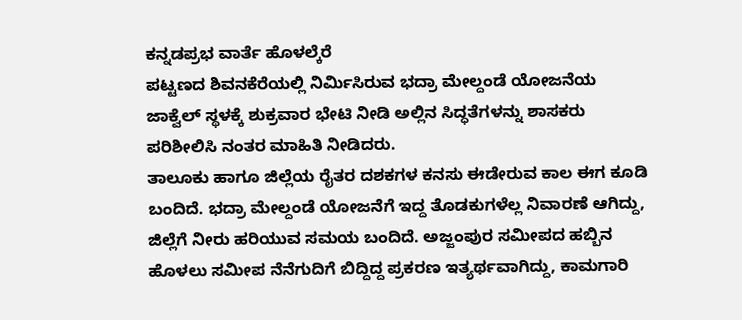ಕನ್ನಡಪ್ರಭ ವಾರ್ತೆ ಹೊಳಲ್ಕೆರೆ
ಪಟ್ಟಣದ ಶಿವನಕೆರೆಯಲ್ಲಿ ನಿರ್ಮಿಸಿರುವ ಭದ್ರಾ ಮೇಲ್ದಂಡೆ ಯೋಜನೆಯ ಜಾಕ್ವೆಲ್ ಸ್ಥಳಕ್ಕೆ ಶುಕ್ರವಾರ ಭೇಟಿ ನೀಡಿ ಅಲ್ಲಿನ ಸಿದ್ಧತೆಗಳನ್ನು ಶಾಸಕರು ಪರಿಶೀಲಿಸಿ ನಂತರ ಮಾಹಿತಿ ನೀಡಿದರು.
ತಾಲೂಕು ಹಾಗೂ ಜಿಲ್ಲೆಯ ರೈತರ ದಶಕಗಳ ಕನಸು ಈಡೇರುವ ಕಾಲ ಈಗ ಕೂಡಿ ಬಂದಿದೆ. ಭದ್ರಾ ಮೇಲ್ದಂಡೆ ಯೋಜನೆಗೆ ಇದ್ದ ತೊಡಕುಗಳೆಲ್ಲ ನಿವಾರಣೆ ಆಗಿದ್ದು, ಜಿಲ್ಲೆಗೆ ನೀರು ಹರಿಯುವ ಸಮಯ ಬಂದಿದೆ. ಅಜ್ಜಂಪುರ ಸಮೀಪದ ಹಬ್ಬಿನ ಹೊಳಲು ಸಮೀಪ ನೆನೆಗುದಿಗೆ ಬಿದ್ದಿದ್ದ ಪ್ರಕರಣ ಇತ್ಯರ್ಥವಾಗಿದ್ದು, ಕಾಮಗಾರಿ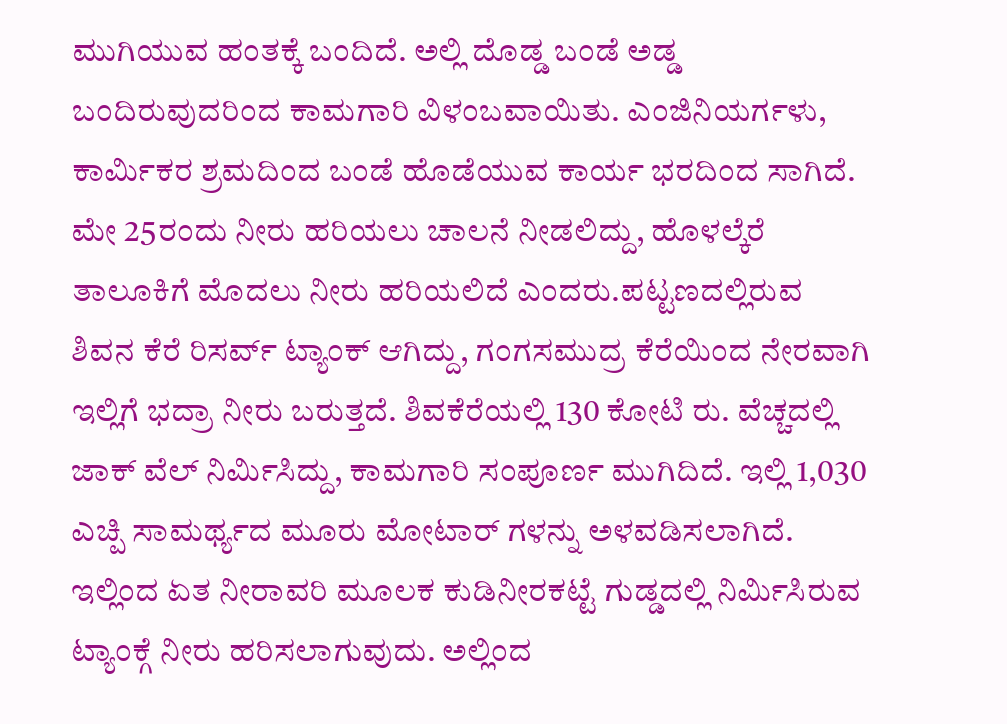ಮುಗಿಯುವ ಹಂತಕ್ಕೆ ಬಂದಿದೆ. ಅಲ್ಲಿ ದೊಡ್ಡ ಬಂಡೆ ಅಡ್ಡ ಬಂದಿರುವುದರಿಂದ ಕಾಮಗಾರಿ ವಿಳಂಬವಾಯಿತು. ಎಂಜಿನಿಯರ್ಗಳು, ಕಾರ್ಮಿಕರ ಶ್ರಮದಿಂದ ಬಂಡೆ ಹೊಡೆಯುವ ಕಾರ್ಯ ಭರದಿಂದ ಸಾಗಿದೆ. ಮೇ 25ರಂದು ನೀರು ಹರಿಯಲು ಚಾಲನೆ ನೀಡಲಿದ್ದು, ಹೊಳಲ್ಕೆರೆ ತಾಲೂಕಿಗೆ ಮೊದಲು ನೀರು ಹರಿಯಲಿದೆ ಎಂದರು.ಪಟ್ಟಣದಲ್ಲಿರುವ ಶಿವನ ಕೆರೆ ರಿಸರ್ವ್ ಟ್ಯಾಂಕ್ ಆಗಿದ್ದು, ಗಂಗಸಮುದ್ರ ಕೆರೆಯಿಂದ ನೇರವಾಗಿ ಇಲ್ಲಿಗೆ ಭದ್ರಾ ನೀರು ಬರುತ್ತದೆ. ಶಿವಕೆರೆಯಲ್ಲಿ 130 ಕೋಟಿ ರು. ವೆಚ್ಚದಲ್ಲಿ ಜಾಕ್ ವೆಲ್ ನಿರ್ಮಿಸಿದ್ದು, ಕಾಮಗಾರಿ ಸಂಪೂರ್ಣ ಮುಗಿದಿದೆ. ಇಲ್ಲಿ 1,030 ಎಚ್ಪಿ ಸಾಮರ್ಥ್ಯದ ಮೂರು ಮೋಟಾರ್ ಗಳನ್ನು ಅಳವಡಿಸಲಾಗಿದೆ. ಇಲ್ಲಿಂದ ಏತ ನೀರಾವರಿ ಮೂಲಕ ಕುಡಿನೀರಕಟ್ಟೆ ಗುಡ್ಡದಲ್ಲಿ ನಿರ್ಮಿಸಿರುವ ಟ್ಯಾಂಕ್ಗೆ ನೀರು ಹರಿಸಲಾಗುವುದು. ಅಲ್ಲಿಂದ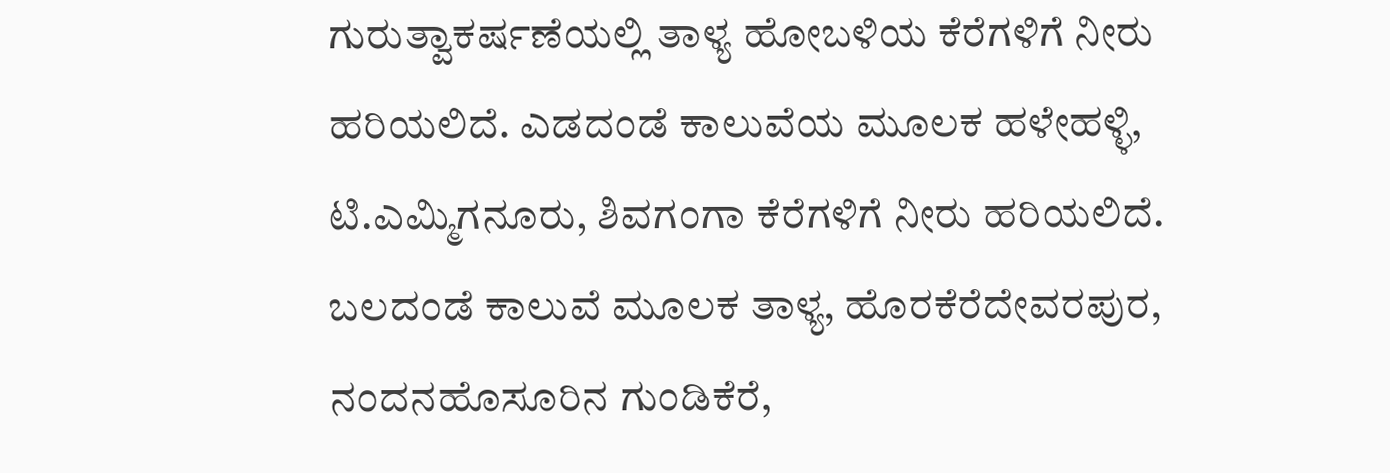ಗುರುತ್ವಾಕರ್ಷಣೆಯಲ್ಲಿ ತಾಳ್ಯ ಹೋಬಳಿಯ ಕೆರೆಗಳಿಗೆ ನೀರು ಹರಿಯಲಿದೆ. ಎಡದಂಡೆ ಕಾಲುವೆಯ ಮೂಲಕ ಹಳೇಹಳ್ಳಿ, ಟಿ.ಎಮ್ಮಿಗನೂರು, ಶಿವಗಂಗಾ ಕೆರೆಗಳಿಗೆ ನೀರು ಹರಿಯಲಿದೆ. ಬಲದಂಡೆ ಕಾಲುವೆ ಮೂಲಕ ತಾಳ್ಯ, ಹೊರಕೆರೆದೇವರಪುರ, ನಂದನಹೊಸೂರಿನ ಗುಂಡಿಕೆರೆ,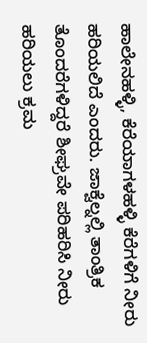ಹಾಲೇನಹಳ್ಳಿ, ಕೆರೆಯಾಗಳಹಳ್ಳಿ ಕೆರೆಗಳಿಗೆ ನೀರು ಹರಿಯಲಿದೆ ಎಂದರು. ಜಾಕ್ವೆಲ್ನಲ್ಲಿ ತಾಂತ್ರಿಕ ತೊಂದರೆಗಳಿದ್ದರೆ ಶೀಘ್ರವೇ ಪರಿಹರಿಸಿ ನೀರು ಹರಿಯಲು ಕ್ರಮ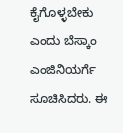ಕೈಗೊಳ್ಳಬೇಕು ಎಂದು ಬೆಸ್ಕಾಂ ಎಂಜಿನಿಯರ್ಗೆ ಸೂಚಿಸಿದರು. ಈ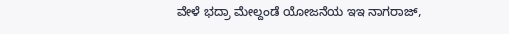ವೇಳೆ ಭದ್ರಾ ಮೇಲ್ದಂಡೆ ಯೋಜನೆಯ ಇಇ ನಾಗರಾಜ್,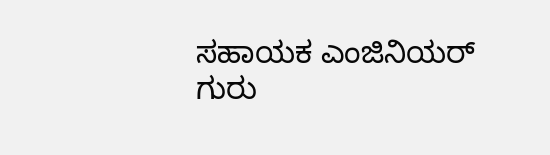ಸಹಾಯಕ ಎಂಜಿನಿಯರ್ ಗುರು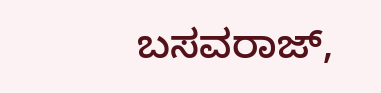ಬಸವರಾಜ್,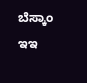ಬೆಸ್ಕಾಂ ಇಇ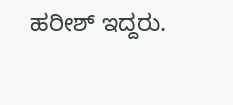ಹರೀಶ್ ಇದ್ದರು.